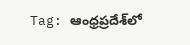Tag: ఆంధ్రప్రదేశ్‌లో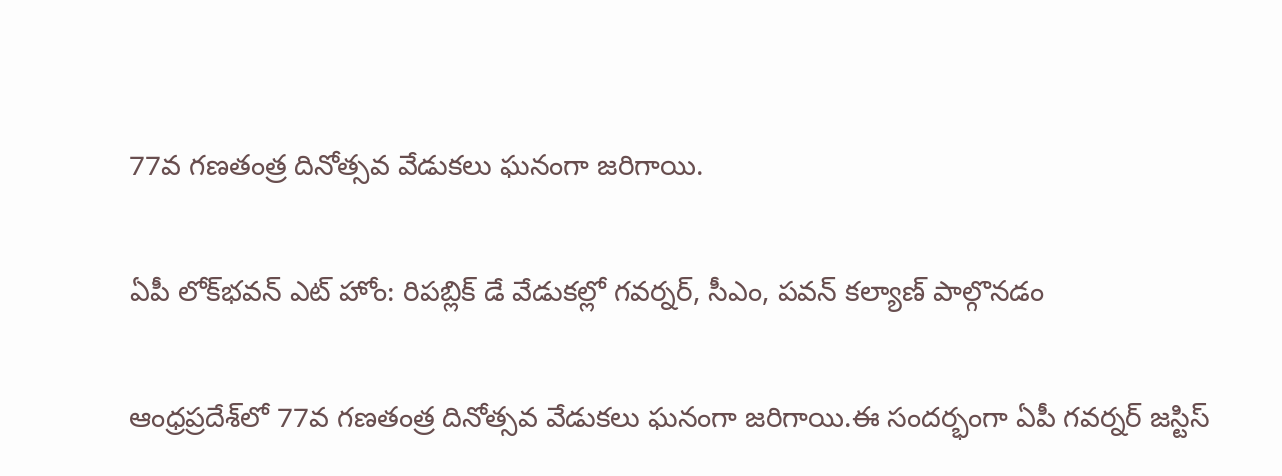77వ గణతంత్ర దినోత్సవ వేడుకలు ఘనంగా జరిగాయి.

ఏపీ లోక్‌భవన్ ఎట్ హోం: రిపబ్లిక్ డే వేడుకల్లో గవర్నర్, సీఎం, పవన్ కల్యాణ్ పాల్గొనడం

ఆంధ్రప్రదేశ్‌లో 77వ గణతంత్ర దినోత్సవ వేడుకలు ఘనంగా జరిగాయి.ఈ సందర్భంగా ఏపీ గవర్నర్ జస్టిస్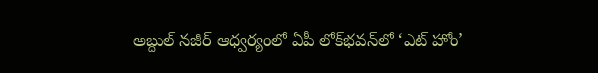అబ్దుల్ నజీర్ ఆధ్వర్యంలో ఏపీ లోక్‌భవన్‌లో ‘ఎట్ హోం’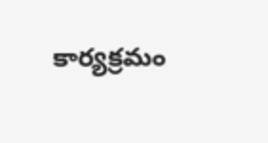కార్యక్రమం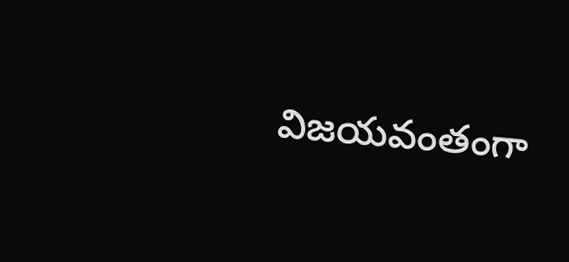విజయవంతంగా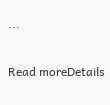...

Read moreDetails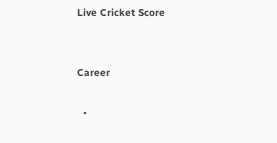Live Cricket Score


Career

  •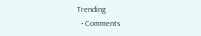Trending
  • Comments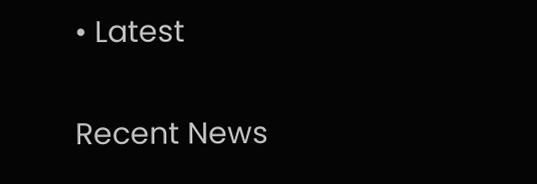• Latest

Recent News